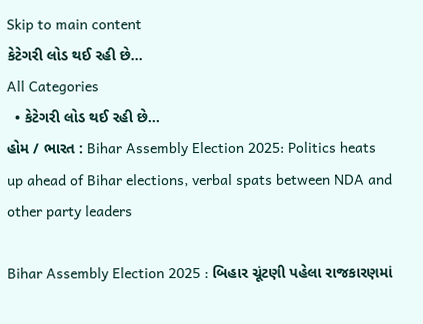Skip to main content
કેટેગરી લોડ થઈ રહી છે...
All Categories
  • કેટેગરી લોડ થઈ રહી છે...
હોમ / ભારત : Bihar Assembly Election 2025: Politics heats up ahead of Bihar elections, verbal spats between NDA and other party leaders

Bihar Assembly Election 2025 : બિહાર ચૂંટણી પહેલા રાજકારણમાં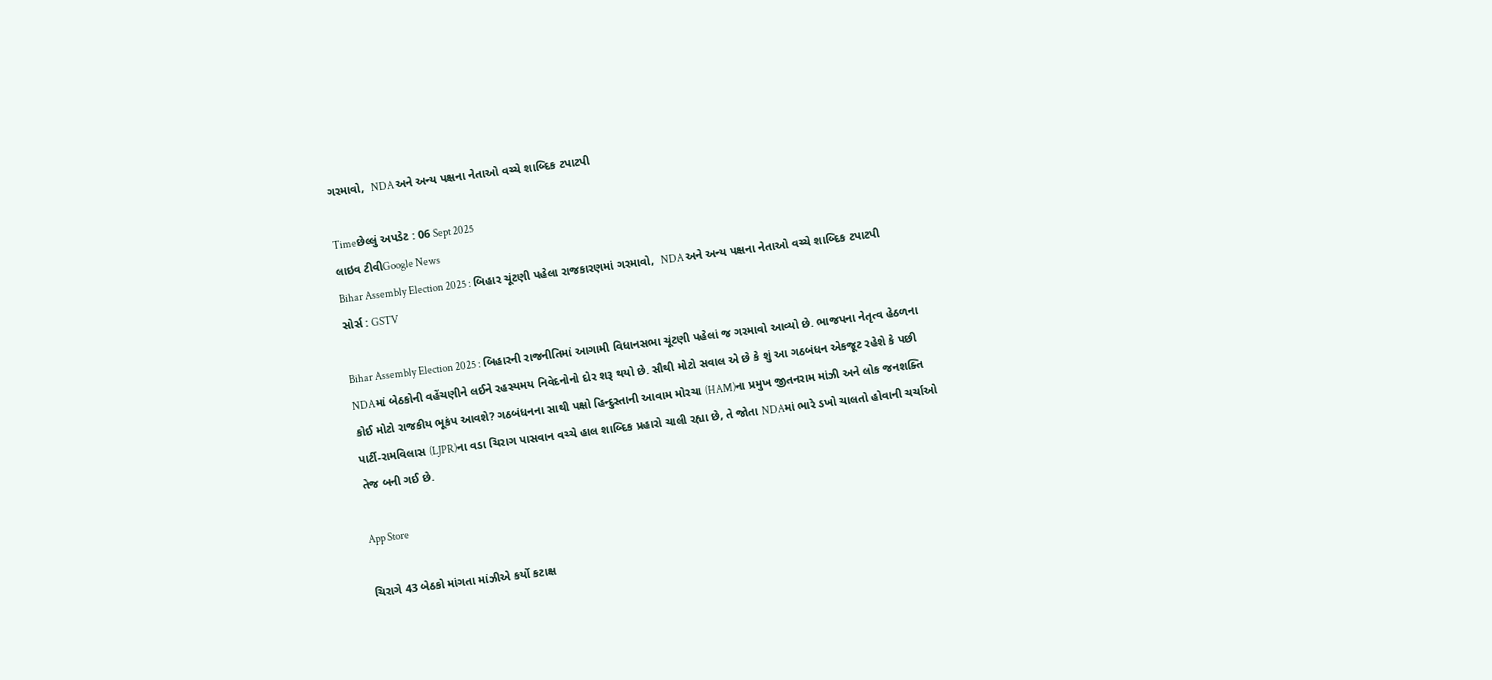ગરમાવો,  NDA અને અન્ય પક્ષના નેતાઓ વચ્ચે શાબ્દિક ટપાટપી

Timeછેલ્લું અપડેટ : 06 Sept 2025
લાઇવ ટીવીGoogle News
Bihar Assembly Election 2025 : બિહાર ચૂંટણી પહેલા રાજકારણમાં ગરમાવો,  NDA અને અન્ય પક્ષના નેતાઓ વચ્ચે શાબ્દિક ટપાટપી
સોર્સ : GSTV

Bihar Assembly Election 2025 : બિહારની રાજનીતિમાં આગામી વિધાનસભા ચૂંટણી પહેલાં જ ગરમાવો આવ્યો છે. ભાજપના નેતૃત્વ હેઠળના NDAમાં બેઠકોની વહેંચણીને લઈને રહસ્યમય નિવેદનોનો દોર શરૂ થયો છે. સૌથી મોટો સવાલ એ છે કે શું આ ગઠબંધન એકજૂટ રહેશે કે પછી કોઈ મોટો રાજકીય ભૂકંપ આવશે? ગઠબંધનના સાથી પક્ષો હિન્દુસ્તાની આવામ મોરચા (HAM)ના પ્રમુખ જીતનરામ માંઝી અને લોક જનશક્તિ પાર્ટી-રામવિલાસ (LJPR)ના વડા ચિરાગ પાસવાન વચ્ચે હાલ શાબ્દિક પ્રહારો ચાલી રહ્યા છે, તે જોતા NDAમાં ભારે ડખો ચાલતો હોવાની ચર્ચાઓ તેજ બની ગઈ છે.

App Store

ચિરાગે 43 બેઠકો માંગતા માંઝીએ કર્યો કટાક્ષ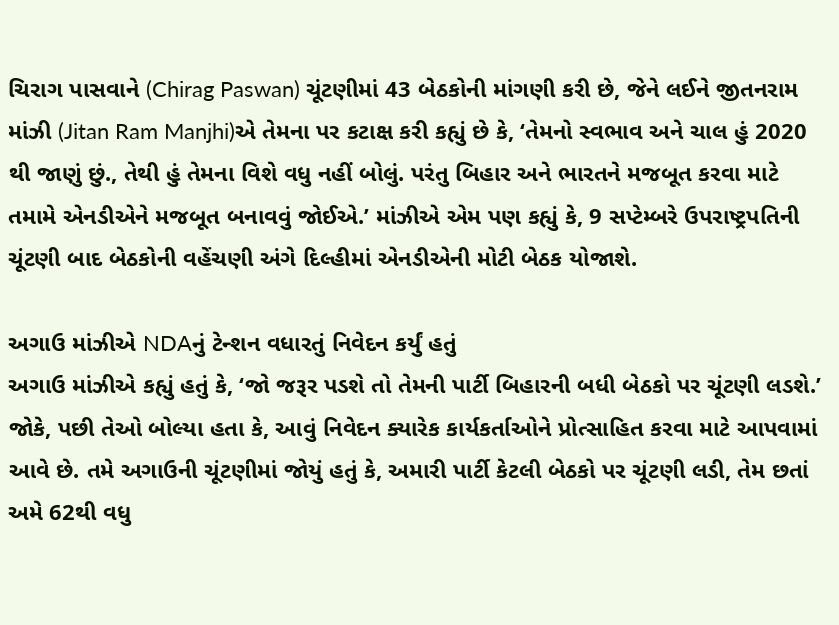ચિરાગ પાસવાને (Chirag Paswan) ચૂંટણીમાં 43 બેઠકોની માંગણી કરી છે, જેને લઈને જીતનરામ માંઝી (Jitan Ram Manjhi)એ તેમના પર કટાક્ષ કરી કહ્યું છે કે, ‘તેમનો સ્વભાવ અને ચાલ હું 2020 થી જાણું છું., તેથી હું તેમના વિશે વધુ નહીં બોલું. પરંતુ બિહાર અને ભારતને મજબૂત કરવા માટે તમામે એનડીએને મજબૂત બનાવવું જોઈએ.’ માંઝીએ એમ પણ કહ્યું કે, 9 સપ્ટેમ્બરે ઉપરાષ્ટ્રપતિની ચૂંટણી બાદ બેઠકોની વહેંચણી અંગે દિલ્હીમાં એનડીએની મોટી બેઠક યોજાશે.

અગાઉ માંઝીએ NDAનું ટેન્શન વધારતું નિવેદન કર્યું હતું
અગાઉ માંઝીએ કહ્યું હતું કે, ‘જો જરૂર પડશે તો તેમની પાર્ટી બિહારની બધી બેઠકો પર ચૂંટણી લડશે.’ જોકે, પછી તેઓ બોલ્યા હતા કે, આવું નિવેદન ક્યારેક કાર્યકર્તાઓને પ્રોત્સાહિત કરવા માટે આપવામાં આવે છે. તમે અગાઉની ચૂંટણીમાં જોયું હતું કે, અમારી પાર્ટી કેટલી બેઠકો પર ચૂંટણી લડી, તેમ છતાં અમે 62થી વધુ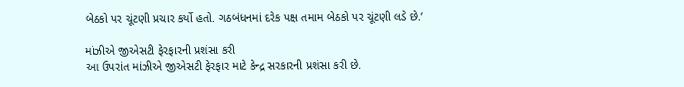બેઠકો પર ચૂંટણી પ્રચાર કર્યો હતો. ગઠબંધનમાં દરેક પક્ષ તમામ બેઠકો પર ચૂંટણી લડે છે.’

માંઝીએ જીએસટી ફેરફારની પ્રશંસા કરી
આ ઉપરાંત માંઝીએ જીએસટી ફેરફાર માટે કેન્દ્ર સરકારની પ્રશંસા કરી છે.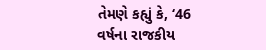તેમણે કહ્યું કે, ‘46 વર્ષના રાજકીય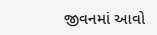જીવનમાં આવો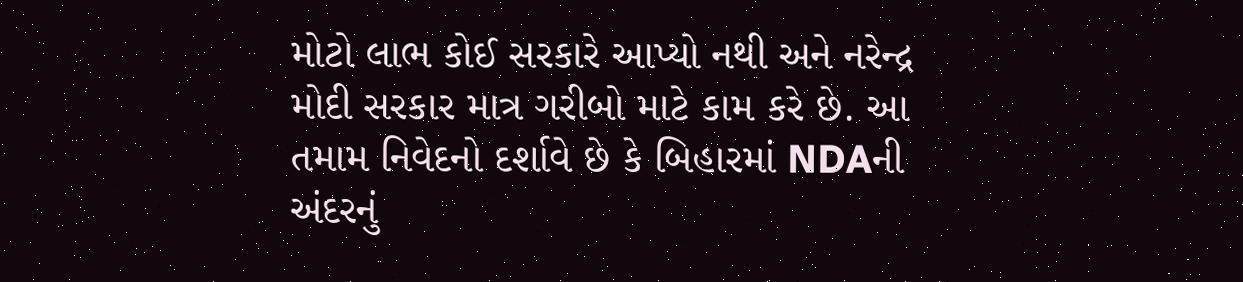મોટો લાભ કોઈ સરકારે આપ્યો નથી અને નરેન્દ્ર મોદી સરકાર માત્ર ગરીબો માટે કામ કરે છે. આ તમામ નિવેદનો દર્શાવે છે કે બિહારમાં NDAની અંદરનું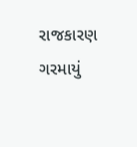રાજકારણ ગરમાયું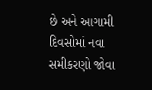છે અને આગામી દિવસોમાં નવા સમીકરણો જોવા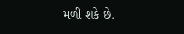મળી શકે છે.